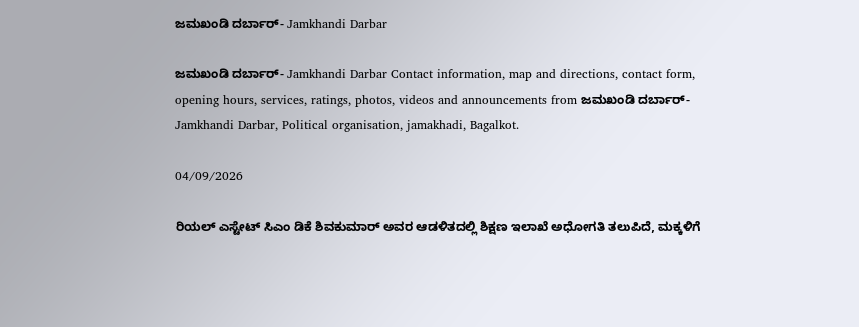ಜಮಖಂಡಿ ದರ್ಬಾರ್- Jamkhandi Darbar

ಜಮಖಂಡಿ ದರ್ಬಾರ್- Jamkhandi Darbar Contact information, map and directions, contact form, opening hours, services, ratings, photos, videos and announcements from ಜಮಖಂಡಿ ದರ್ಬಾರ್- Jamkhandi Darbar, Political organisation, jamakhadi, Bagalkot.

04/09/2026

ರಿಯಲ್‌ ಎಸ್ಟೇಟ್‌ ಸಿಎಂ ಡಿಕೆ ಶಿವಕುಮಾರ್‌ ಅವರ ಆಡಳಿತದಲ್ಲಿ ಶಿಕ್ಷಣ ಇಲಾಖೆ ಅಧೋಗತಿ ತಲುಪಿದೆ, ಮಕ್ಕಳಿಗೆ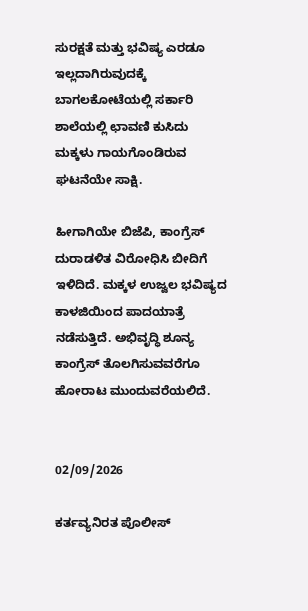ಸುರಕ್ಷತೆ ಮತ್ತು ಭವಿಷ್ಯ ಎರಡೂ ಇಲ್ಲದಾಗಿರುವುದಕ್ಕೆ ಬಾಗಲಕೋಟೆಯಲ್ಲಿ ಸರ್ಕಾರಿ ಶಾಲೆಯಲ್ಲಿ ಛಾವಣಿ ಕುಸಿದು ಮಕ್ಕಳು ಗಾಯಗೊಂಡಿರುವ ಘಟನೆಯೇ ಸಾಕ್ಷಿ.

ಹೀಗಾಗಿಯೇ ಬಿಜೆಪಿ, ಕಾಂಗ್ರೆಸ್‌ ದುರಾಡಳಿತ ವಿರೋಧಿಸಿ ಬೀದಿಗೆ ಇಳಿದಿದೆ. ಮಕ್ಕಳ ಉಜ್ವಲ ಭವಿಷ್ಯದ ಕಾಳಜಿಯಿಂದ ಪಾದಯಾತ್ರೆ ನಡೆಸುತ್ತಿದೆ. ಅಭಿವೃದ್ಧಿ ಶೂನ್ಯ ಕಾಂಗ್ರೆಸ್‌ ತೊಲಗಿಸುವವರೆಗೂ ಹೋರಾಟ ಮುಂದುವರೆಯಲಿದೆ.


02/09/2026

ಕರ್ತವ್ಯನಿರತ ಪೊಲೀಸ್‌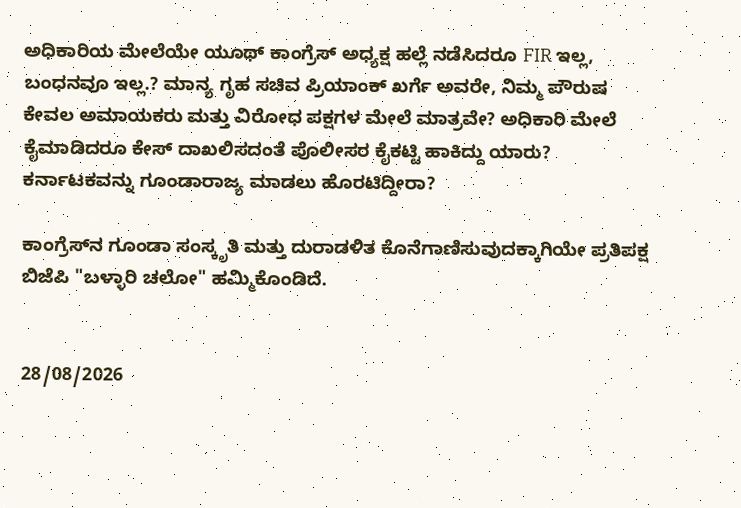ಅಧಿಕಾರಿಯ ಮೇಲೆಯೇ ಯೂಥ್‌ ಕಾಂಗ್ರೆಸ್‌ ಅಧ್ಯಕ್ಷ ಹಲ್ಲೆ ನಡೆಸಿದರೂ FIR ಇಲ್ಲ, ಬಂಧನವೂ ಇಲ್ಲ.? ಮಾನ್ಯ ಗೃಹ ಸಚಿವ ಪ್ರಿಯಾಂಕ್‌ ಖರ್ಗೆ ಅವರೇ, ನಿಮ್ಮ ಪೌರುಷ ಕೇವಲ ಅಮಾಯಕರು ಮತ್ತು ವಿರೋಧ ಪಕ್ಷಗಳ ಮೇಲೆ ಮಾತ್ರವೇ? ಅಧಿಕಾರಿ ಮೇಲೆ ಕೈಮಾಡಿದರೂ ಕೇಸ್‌ ದಾಖಲಿಸದಂತೆ ಪೊಲೀಸರ ಕೈಕಟ್ಟಿ ಹಾಕಿದ್ದು ಯಾರು?
ಕರ್ನಾಟಕವನ್ನು ಗೂಂಡಾರಾಜ್ಯ ಮಾಡಲು ಹೊರಟಿದ್ದೀರಾ?

ಕಾಂಗ್ರೆಸ್‌ನ ಗೂಂಡಾ ಸಂಸ್ಕೃತಿ ಮತ್ತು ದುರಾಡಳಿತ ಕೊನೆಗಾಣಿಸುವುದಕ್ಕಾಗಿಯೇ ಪ್ರತಿಪಕ್ಷ ಬಿಜೆಪಿ "ಬಳ್ಳಾರಿ ಚಲೋ" ಹಮ್ಮಿಕೊಂಡಿದೆ.


28/08/2026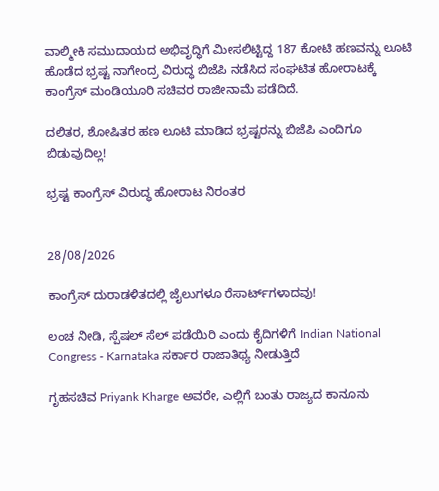ವಾಲ್ಮೀಕಿ ಸಮುದಾಯದ ಅಭಿವೃದ್ಧಿಗೆ ಮೀಸಲಿಟ್ಟಿದ್ದ 187 ಕೋಟಿ ಹಣವನ್ನು ಲೂಟಿ ಹೊಡೆದ ಭ್ರಷ್ಟ ನಾಗೇಂದ್ರ ವಿರುದ್ಧ ಬಿಜೆಪಿ ನಡೆಸಿದ ಸಂಘಟಿತ ಹೋರಾಟಕ್ಕೆ ಕಾಂಗ್ರೆಸ್‌ ಮಂಡಿಯೂರಿ ಸಚಿವರ ರಾಜೀನಾಮೆ ಪಡೆದಿದೆ.

ದಲಿತರ, ಶೋಷಿತರ ಹಣ ಲೂಟಿ ಮಾಡಿದ ಭ್ರಷ್ಟರನ್ನು ಬಿಜೆಪಿ ಎಂದಿಗೂ ಬಿಡುವುದಿಲ್ಲ!

ಭ್ರಷ್ಟ ಕಾಂಗ್ರೆಸ್ ವಿರುದ್ಧ ಹೋರಾಟ ನಿರಂತರ


28/08/2026

ಕಾಂಗ್ರೆಸ್ ದುರಾಡಳಿತದಲ್ಲಿ ಜೈಲುಗಳೂ ರೆಸಾರ್ಟ್‌ಗಳಾದವು!

ಲಂಚ ನೀಡಿ, ಸ್ಪೆಷಲ್ ಸೆಲ್ ಪಡೆಯಿರಿ ಎಂದು ಕೈದಿಗಳಿಗೆ Indian National Congress - Karnataka ಸರ್ಕಾರ ರಾಜಾತಿಥ್ಯ ನೀಡುತ್ತಿದೆ

ಗೃಹಸಚಿವ Priyank Kharge ಅವರೇ, ಎಲ್ಲಿಗೆ ಬಂತು ರಾಜ್ಯದ ಕಾನೂನು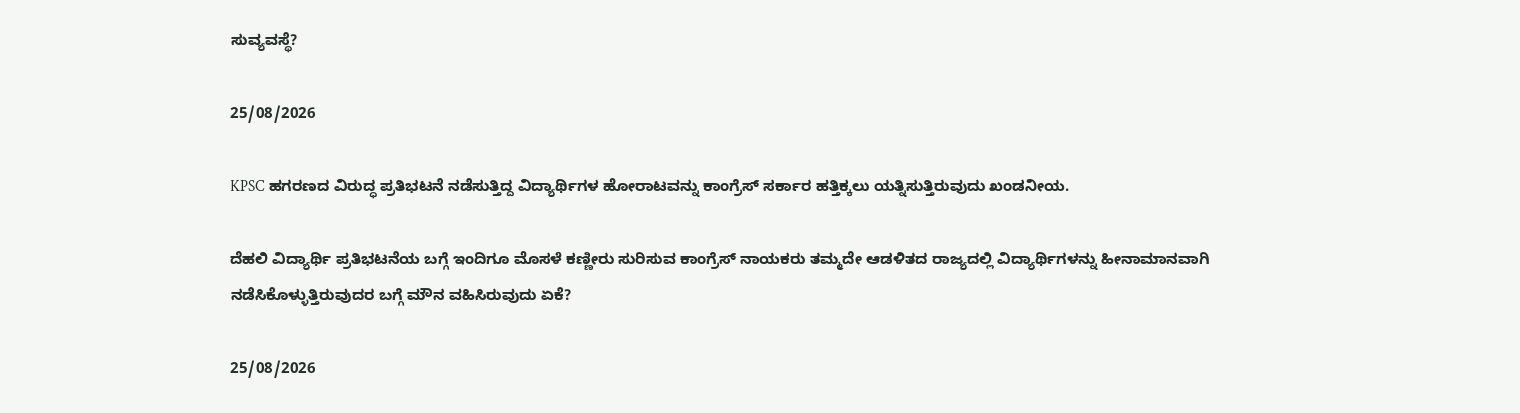ಸುವ್ಯವಸ್ಥೆ?

25/08/2026

KPSC ಹಗರಣದ ವಿರುದ್ಧ ಪ್ರತಿಭಟನೆ ನಡೆಸುತ್ತಿದ್ದ ವಿದ್ಯಾರ್ಥಿಗಳ ಹೋರಾಟವನ್ನು ಕಾಂಗ್ರೆಸ್ ಸರ್ಕಾರ ಹತ್ತಿಕ್ಕಲು ಯತ್ನಿಸುತ್ತಿರುವುದು ಖಂಡನೀಯ.

ದೆಹಲಿ ವಿದ್ಯಾರ್ಥಿ ಪ್ರತಿಭಟನೆಯ ಬಗ್ಗೆ ಇಂದಿಗೂ ಮೊಸಳೆ ಕಣ್ಣೀರು ಸುರಿಸುವ ಕಾಂಗ್ರೆಸ್ ನಾಯಕರು ತಮ್ಮದೇ ಆಡಳಿತದ ರಾಜ್ಯದಲ್ಲಿ ವಿದ್ಯಾರ್ಥಿಗಳನ್ನು ಹೀನಾಮಾನವಾಗಿ ನಡೆಸಿಕೊಳ್ಳುತ್ತಿರುವುದರ ಬಗ್ಗೆ ಮೌನ ವಹಿಸಿರುವುದು ಏಕೆ?

25/08/2026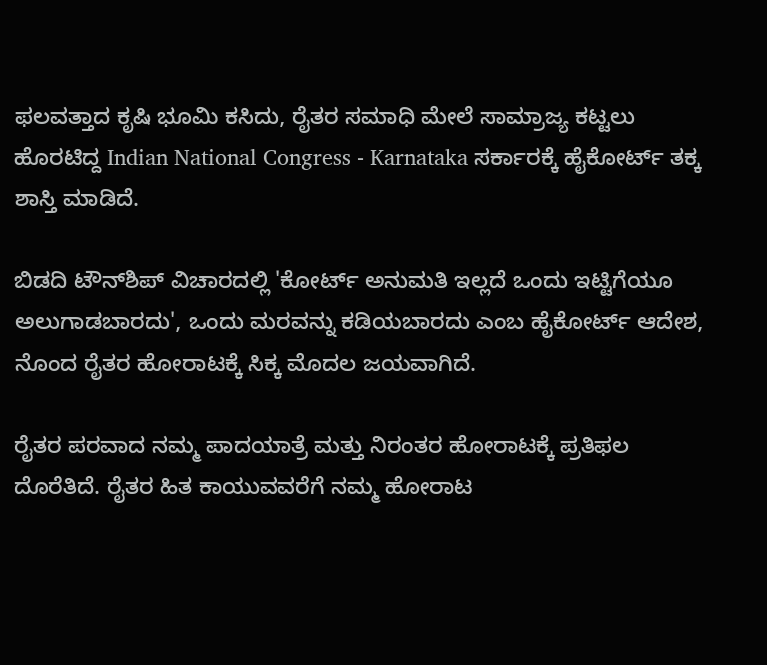ಫಲವತ್ತಾದ ಕೃಷಿ ಭೂಮಿ ಕಸಿದು, ರೈತರ ಸಮಾಧಿ ಮೇಲೆ ಸಾಮ್ರಾಜ್ಯ ಕಟ್ಟಲು ಹೊರಟಿದ್ದ Indian National Congress - Karnataka ಸರ್ಕಾರಕ್ಕೆ ಹೈಕೋರ್ಟ್ ತಕ್ಕ ಶಾಸ್ತಿ ಮಾಡಿದೆ.

ಬಿಡದಿ ಟೌನ್‌ಶಿಪ್ ವಿಚಾರದಲ್ಲಿ 'ಕೋರ್ಟ್ ಅನುಮತಿ ಇಲ್ಲದೆ ಒಂದು ಇಟ್ಟಿಗೆಯೂ ಅಲುಗಾಡಬಾರದು', ಒಂದು ಮರವನ್ನು ಕಡಿಯಬಾರದು ಎಂಬ ಹೈಕೋರ್ಟ್ ಆದೇಶ, ನೊಂದ ರೈತರ ಹೋರಾಟಕ್ಕೆ ಸಿಕ್ಕ ಮೊದಲ ಜಯವಾಗಿದೆ.

ರೈತರ ಪರವಾದ ನಮ್ಮ ಪಾದಯಾತ್ರೆ ಮತ್ತು ನಿರಂತರ ಹೋರಾಟಕ್ಕೆ ಪ್ರತಿಫಲ ದೊರೆತಿದೆ. ರೈತರ ಹಿತ ಕಾಯುವವರೆಗೆ ನಮ್ಮ ಹೋರಾಟ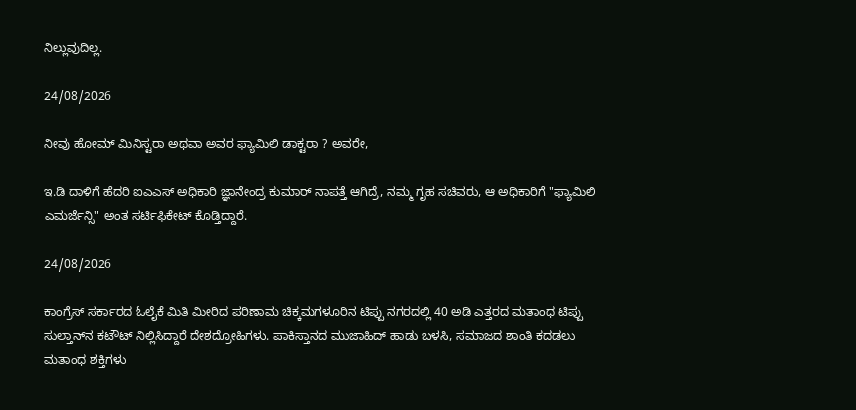ನಿಲ್ಲುವುದಿಲ್ಲ.

24/08/2026

ನೀವು ಹೋಮ್‌ ಮಿನಿಸ್ಟರಾ ಅಥವಾ ಅವರ ಫ್ಯಾಮಿಲಿ ಡಾಕ್ಟರಾ ? ಅವರೇ,

ಇ.ಡಿ ದಾಳಿಗೆ ಹೆದರಿ ಐಎಎಸ್ ಅಧಿಕಾರಿ ಜ್ಞಾನೇಂದ್ರ ಕುಮಾರ್ ನಾಪತ್ತೆ ಆಗಿದ್ರೆ, ನಮ್ಮ ಗೃಹ ಸಚಿವರು, ಆ ಅಧಿಕಾರಿಗೆ "ಫ್ಯಾಮಿಲಿ ಎಮರ್ಜೆನ್ಸಿ" ಅಂತ ಸರ್ಟಿಫಿಕೇಟ್ ಕೊಡ್ತಿದ್ದಾರೆ.

24/08/2026

ಕಾಂಗ್ರೆಸ್‌ ಸರ್ಕಾರದ ಓಲೈಕೆ ಮಿತಿ ಮೀರಿದ ಪರಿಣಾಮ ಚಿಕ್ಕಮಗಳೂರಿನ ಟಿಪ್ಪು ನಗರದಲ್ಲಿ 40 ಅಡಿ ಎತ್ತರದ ಮತಾಂಧ ಟಿಪ್ಪು ಸುಲ್ತಾನ್‌ನ ಕಟೌಟ್‌ ನಿಲ್ಲಿಸಿದ್ದಾರೆ ದೇಶದ್ರೋಹಿಗಳು. ಪಾಕಿಸ್ತಾನದ ಮುಜಾಹಿದ್‌ ಹಾಡು ಬಳಸಿ, ಸಮಾಜದ ಶಾಂತಿ ಕದಡಲು ಮತಾಂಧ ಶಕ್ತಿಗಳು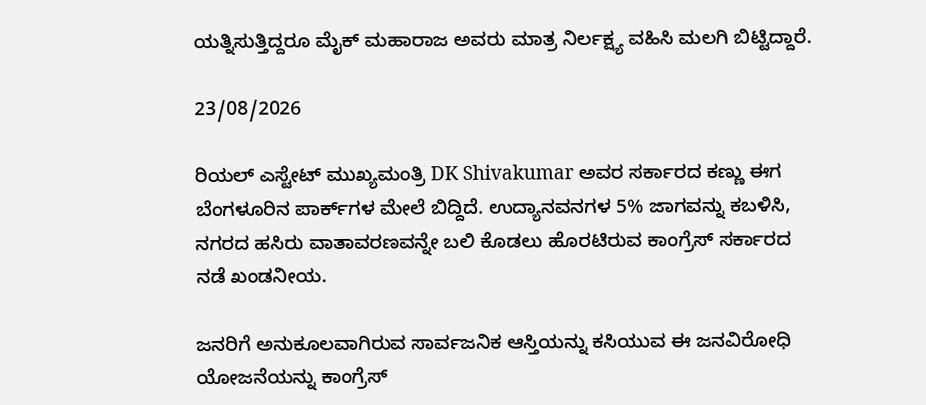ಯತ್ನಿಸುತ್ತಿದ್ದರೂ ಮೈಕ್‌ ಮಹಾರಾಜ ಅವರು ಮಾತ್ರ ನಿರ್ಲಕ್ಷ್ಯ ವಹಿಸಿ ಮಲಗಿ ಬಿಟ್ಟಿದ್ದಾರೆ.

23/08/2026

ರಿಯಲ್ ಎಸ್ಟೇಟ್ ಮುಖ್ಯಮಂತ್ರಿ DK Shivakumar ಅವರ ಸರ್ಕಾರದ ಕಣ್ಣು ಈಗ ಬೆಂಗಳೂರಿನ ಪಾರ್ಕ್‌ಗಳ ಮೇಲೆ ಬಿದ್ದಿದೆ. ಉದ್ಯಾನವನಗಳ 5% ಜಾಗವನ್ನು ಕಬಳಿಸಿ, ನಗರದ ಹಸಿರು ವಾತಾವರಣವನ್ನೇ ಬಲಿ ಕೊಡಲು ಹೊರಟಿರುವ ಕಾಂಗ್ರೆಸ್ ಸರ್ಕಾರದ ನಡೆ ಖಂಡನೀಯ.

ಜನರಿಗೆ ಅನುಕೂಲವಾಗಿರುವ ಸಾರ್ವಜನಿಕ ಆಸ್ತಿಯನ್ನು ಕಸಿಯುವ ಈ ಜನವಿರೋಧಿ ಯೋಜನೆಯನ್ನು ಕಾಂಗ್ರೆಸ್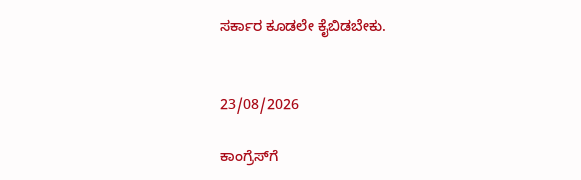ಸರ್ಕಾರ ಕೂಡಲೇ ಕೈಬಿಡಬೇಕು.


23/08/2026

ಕಾಂಗ್ರೆಸ್‌ಗೆ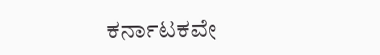ಕರ್ನಾಟಕವೇ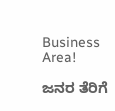Business Area!

ಜನರ ತೆರಿಗೆ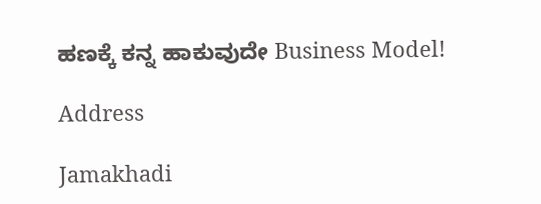ಹಣಕ್ಕೆ ಕನ್ನ ಹಾಕುವುದೇ Business Model!

Address

Jamakhadi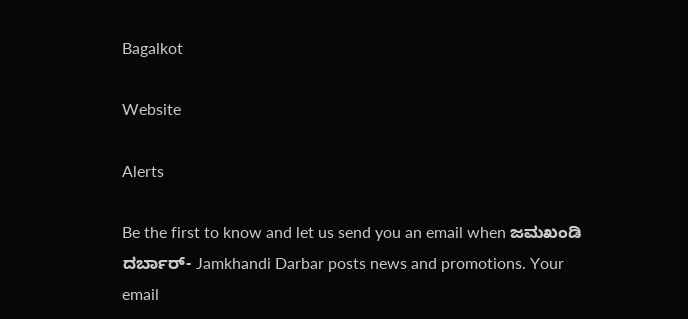Bagalkot

Website

Alerts

Be the first to know and let us send you an email when ಜಮಖಂಡಿ ದರ್ಬಾರ್- Jamkhandi Darbar posts news and promotions. Your email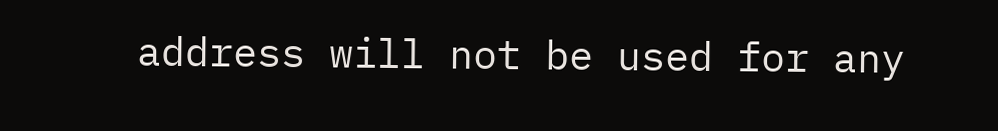address will not be used for any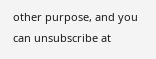other purpose, and you can unsubscribe at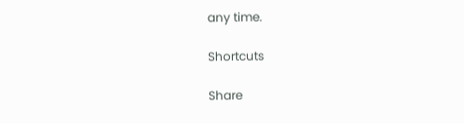any time.

Shortcuts

Share